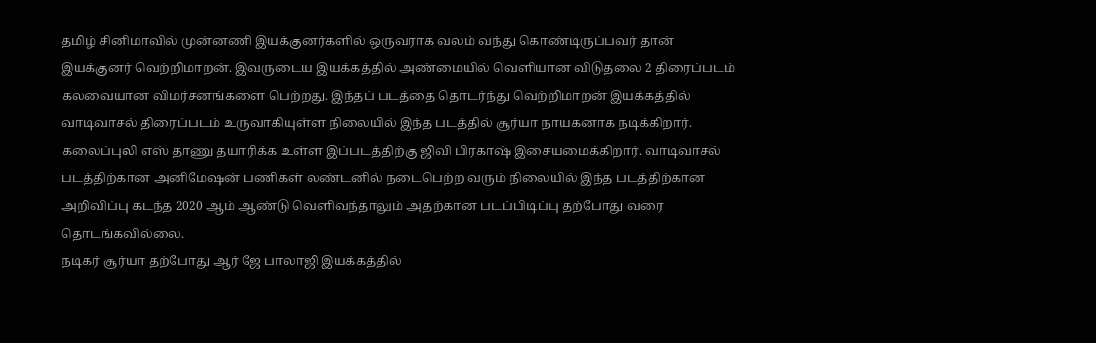தமிழ் சினிமாவில் முன்னணி இயக்குனர்களில் ஒருவராக வலம் வந்து கொண்டிருப்பவர் தான் இயக்குனர் வெற்றிமாறன். இவருடைய இயக்கத்தில் அண்மையில் வெளியான விடுதலை 2 திரைப்படம் கலவையான விமர்சனங்களை பெற்றது. இந்தப் படத்தை தொடர்ந்து வெற்றிமாறன் இயக்கத்தில் வாடிவாசல் திரைப்படம் உருவாகியுள்ள நிலையில் இந்த படத்தில் சூர்யா நாயகனாக நடிக்கிறார். கலைப்புலி எஸ் தாணு தயாரிக்க உள்ள இப்படத்திற்கு ஜிவி பிரகாஷ் இசையமைக்கிறார். வாடிவாசல் படத்திற்கான அனிமேஷன் பணிகள் லண்டனில் நடைபெற்ற வரும் நிலையில் இந்த படத்திற்கான அறிவிப்பு கடந்த 2020 ஆம் ஆண்டு வெளிவந்தாலும் அதற்கான படப்பிடிப்பு தற்போது வரை தொடங்கவில்லை.
நடிகர் சூர்யா தற்போது ஆர் ஜே பாலாஜி இயக்கத்தில்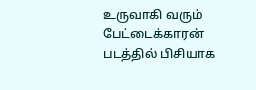உருவாகி வரும் பேட்டைக்காரன் படத்தில் பிசியாக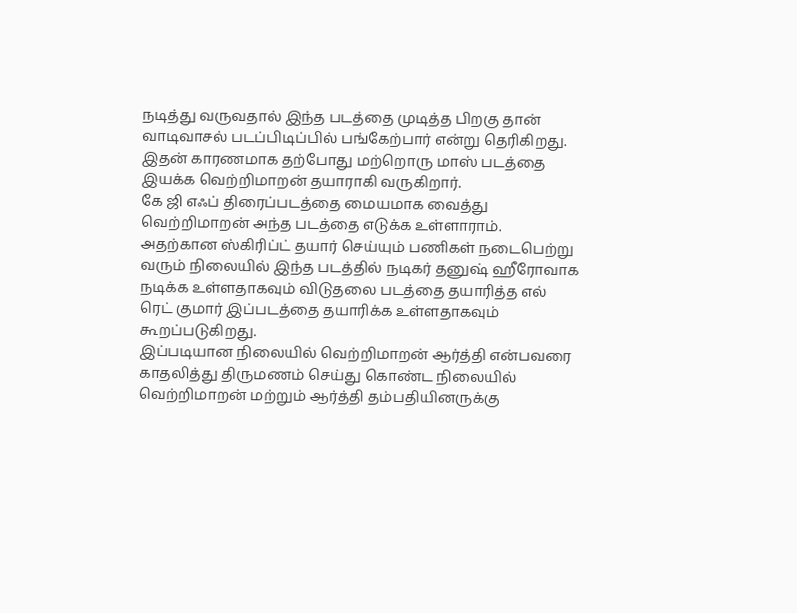நடித்து வருவதால் இந்த படத்தை முடித்த பிறகு தான் வாடிவாசல் படப்பிடிப்பில் பங்கேற்பார் என்று தெரிகிறது. இதன் காரணமாக தற்போது மற்றொரு மாஸ் படத்தை இயக்க வெற்றிமாறன் தயாராகி வருகிறார்.
கே ஜி எஃப் திரைப்படத்தை மையமாக வைத்து வெற்றிமாறன் அந்த படத்தை எடுக்க உள்ளாராம். அதற்கான ஸ்கிரிப்ட் தயார் செய்யும் பணிகள் நடைபெற்று வரும் நிலையில் இந்த படத்தில் நடிகர் தனுஷ் ஹீரோவாக நடிக்க உள்ளதாகவும் விடுதலை படத்தை தயாரித்த எல் ரெட் குமார் இப்படத்தை தயாரிக்க உள்ளதாகவும் கூறப்படுகிறது.
இப்படியான நிலையில் வெற்றிமாறன் ஆர்த்தி என்பவரை காதலித்து திருமணம் செய்து கொண்ட நிலையில் வெற்றிமாறன் மற்றும் ஆர்த்தி தம்பதியினருக்கு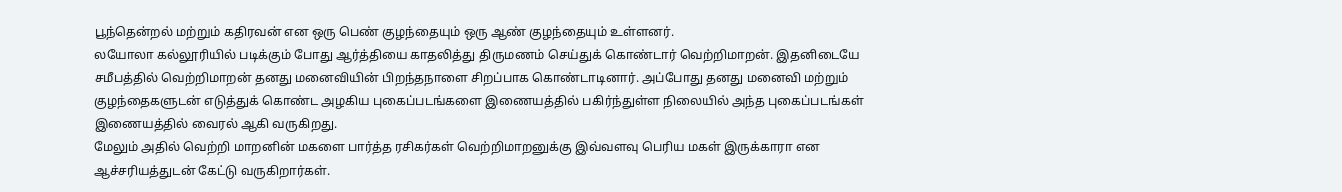பூந்தென்றல் மற்றும் கதிரவன் என ஒரு பெண் குழந்தையும் ஒரு ஆண் குழந்தையும் உள்ளனர்.
லயோலா கல்லூரியில் படிக்கும் போது ஆர்த்தியை காதலித்து திருமணம் செய்துக் கொண்டார் வெற்றிமாறன். இதனிடையே சமீபத்தில் வெற்றிமாறன் தனது மனைவியின் பிறந்தநாளை சிறப்பாக கொண்டாடினார். அப்போது தனது மனைவி மற்றும் குழந்தைகளுடன் எடுத்துக் கொண்ட அழகிய புகைப்படங்களை இணையத்தில் பகிர்ந்துள்ள நிலையில் அந்த புகைப்படங்கள் இணையத்தில் வைரல் ஆகி வருகிறது.
மேலும் அதில் வெற்றி மாறனின் மகளை பார்த்த ரசிகர்கள் வெற்றிமாறனுக்கு இவ்வளவு பெரிய மகள் இருக்காரா என ஆச்சரியத்துடன் கேட்டு வருகிறார்கள்.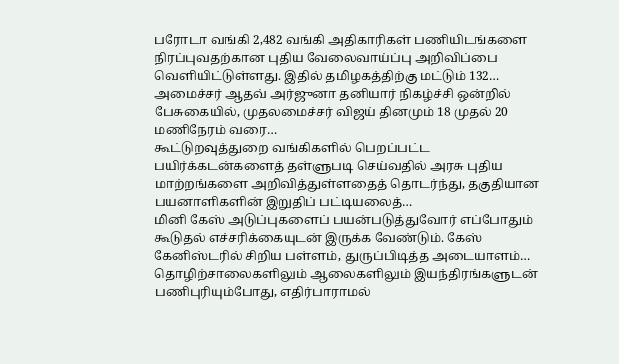பரோடா வங்கி 2,482 வங்கி அதிகாரிகள் பணியிடங்களை நிரப்புவதற்கான புதிய வேலைவாய்ப்பு அறிவிப்பை வெளியிட்டுள்ளது. இதில் தமிழகத்திற்கு மட்டும் 132…
அமைச்சர் ஆதவ் அர்ஜுனா தனியார் நிகழ்ச்சி ஒன்றில் பேசுகையில், முதலமைச்சர் விஜய் தினமும் 18 முதல் 20 மணிநேரம் வரை…
கூட்டுறவுத்துறை வங்கிகளில் பெறப்பட்ட பயிர்க்கடன்களைத் தள்ளுபடி செய்வதில் அரசு புதிய மாற்றங்களை அறிவித்துள்ளதைத் தொடர்ந்து, தகுதியான பயனாளிகளின் இறுதிப் பட்டியலைத்…
மினி கேஸ் அடுப்புகளைப் பயன்படுத்துவோர் எப்போதும் கூடுதல் எச்சரிக்கையுடன் இருக்க வேண்டும். கேஸ் கேனிஸ்டரில் சிறிய பள்ளம், துருப்பிடித்த அடையாளம்…
தொழிற்சாலைகளிலும் ஆலைகளிலும் இயந்திரங்களுடன் பணிபுரியும்போது, எதிர்பாராமல்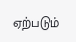ஏற்படும்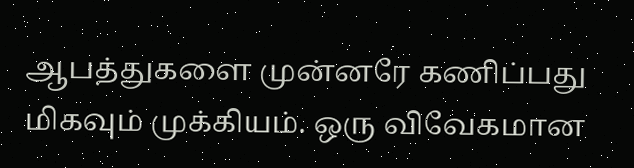ஆபத்துகளை முன்னரே கணிப்பது மிகவும் முக்கியம். ஒரு விவேகமான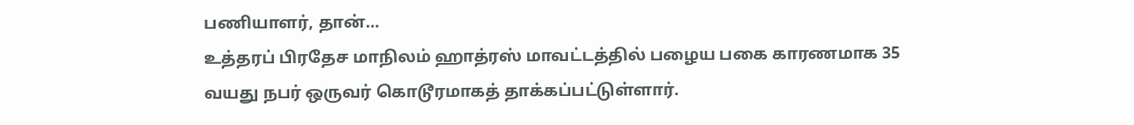பணியாளர், தான்…
உத்தரப் பிரதேச மாநிலம் ஹாத்ரஸ் மாவட்டத்தில் பழைய பகை காரணமாக 35 வயது நபர் ஒருவர் கொடூரமாகத் தாக்கப்பட்டுள்ளார்.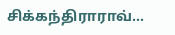சிக்கந்திராராவ்…